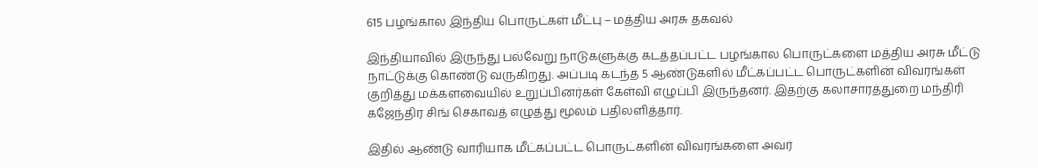615 பழங்கால இந்திய பொருட்கள் மீட்பு – மத்திய அரசு தகவல்

இந்தியாவில் இருந்து பல்வேறு நாடுகளுக்கு கடத்தப்பட்ட பழங்கால பொருட்களை மத்திய அரசு மீட்டு நாட்டுக்கு கொண்டு வருகிறது. அப்படி கடந்த 5 ஆண்டுகளில் மீட்கப்பட்ட பொருட்களின் விவரங்கள் குறித்து மக்களவையில் உறுப்பினர்கள் கேள்வி எழுப்பி இருந்தனர். இதற்கு கலாசாரத்துறை மந்திரி கஜேந்திர சிங் செகாவத் எழுத்து மூலம் பதிலளித்தார்.

இதில் ஆண்டு வாரியாக மீட்கப்பட்ட பொருட்களின் விவரங்களை அவர்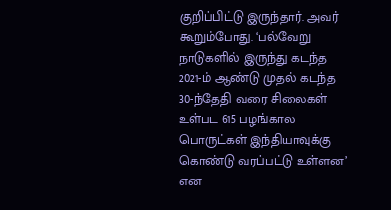குறிப்பிட்டு இருந்தார். அவர் கூறும்போது. ‘பல்வேறு நாடுகளில் இருந்து கடந்த 2021-ம் ஆண்டு முதல் கடந்த 30-ந்தேதி வரை சிலைகள் உள்பட 615 பழங்கால பொருட்கள் இந்தியாவுக்கு கொண்டு வரப்பட்டு உள்ளன’ என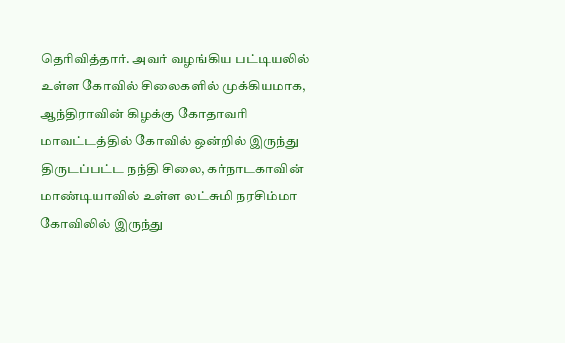தெரிவித்தார். அவர் வழங்கிய பட்டியலில் உள்ள கோவில் சிலைகளில் முக்கியமாக, ஆந்திராவின் கிழக்கு கோதாவரி மாவட்டத்தில் கோவில் ஒன்றில் இருந்து திருடப்பட்ட நந்தி சிலை, கர்நாடகாவின் மாண்டியாவில் உள்ள லட்சுமி நரசிம்மா கோவிலில் இருந்து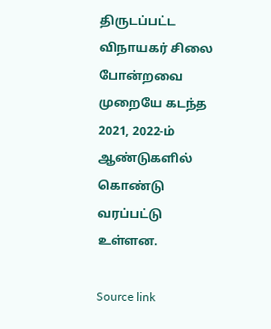திருடப்பட்ட விநாயகர் சிலை போன்றவை முறையே கடந்த 2021, 2022-ம் ஆண்டுகளில் கொண்டு வரப்பட்டு உள்ளன.

Source link